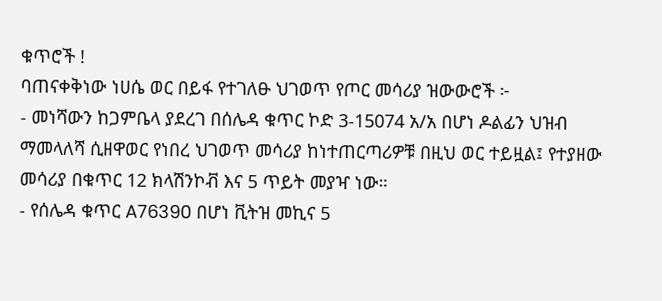ቁጥሮች !
ባጠናቀቅነው ነሀሴ ወር በይፋ የተገለፁ ህገወጥ የጦር መሳሪያ ዝውውሮች ፦
- መነሻውን ከጋምቤላ ያደረገ በሰሌዳ ቁጥር ኮድ 3-15074 አ/አ በሆነ ዶልፊን ህዝብ ማመላለሻ ሲዘዋወር የነበረ ህገወጥ መሳሪያ ከነተጠርጣሪዎቹ በዚህ ወር ተይዟል፤ የተያዘው መሳሪያ በቁጥር 12 ክላሽንኮቭ እና 5 ጥይት መያዣ ነው።
- የሰሌዳ ቁጥር A76390 በሆነ ቪትዝ መኪና 5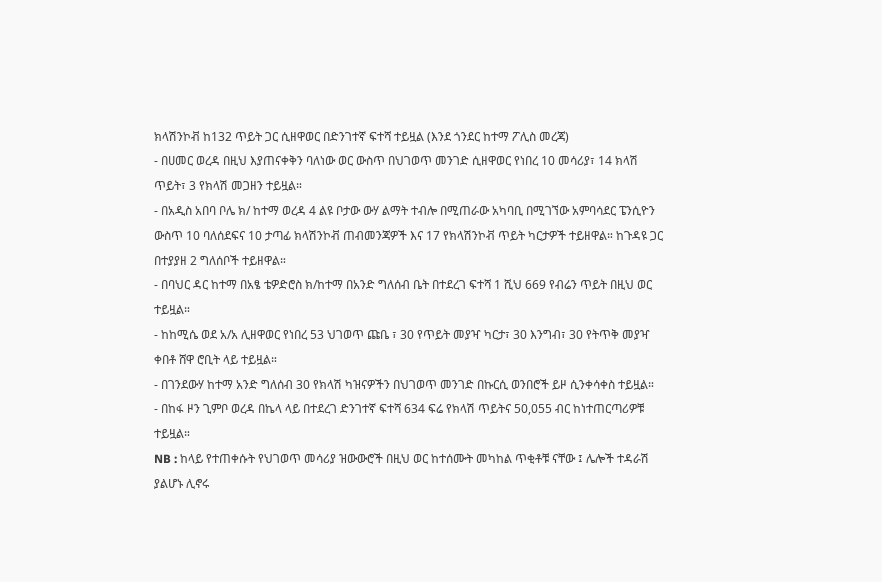ክላሽንኮቭ ከ132 ጥይት ጋር ሲዘዋወር በድንገተኛ ፍተሻ ተይዟል (እንደ ጎንደር ከተማ ፖሊስ መረጃ)
- በሀመር ወረዳ በዚህ እያጠናቀቅን ባለነው ወር ውስጥ በህገወጥ መንገድ ሲዘዋወር የነበረ 10 መሳሪያ፣ 14 ክላሽ ጥይት፣ 3 የክላሽ መጋዘን ተይዟል።
- በአዲስ አበባ ቦሌ ክ/ ከተማ ወረዳ 4 ልዩ ቦታው ውሃ ልማት ተብሎ በሚጠራው አካባቢ በሚገኘው አምባሳደር ፔንሲዮን ውስጥ 10 ባለሰደፍና 10 ታጣፊ ክላሽንኮቭ ጠብመንጃዎች እና 17 የክላሽንኮቭ ጥይት ካርታዎች ተይዘዋል። ከጉዳዩ ጋር በተያያዘ 2 ግለሰቦች ተይዘዋል።
- በባህር ዳር ከተማ በአፄ ቴዎድሮስ ክ/ከተማ በአንድ ግለሰብ ቤት በተደረገ ፍተሻ 1 ሺህ 669 የብሬን ጥይት በዚህ ወር ተይዟል።
- ከከሚሴ ወደ አ/አ ሊዘዋወር የነበረ 53 ህገወጥ ጩቤ ፣ 30 የጥይት መያዣ ካርታ፣ 30 እንግብ፣ 30 የትጥቅ መያዣ ቀበቶ ሸዋ ሮቢት ላይ ተይዟል።
- በገንደውሃ ከተማ አንድ ግለሰብ 30 የክላሽ ካዝናዎችን በህገወጥ መንገድ በኩርሲ ወንበሮች ይዞ ሲንቀሳቀስ ተይዟል።
- በከፋ ዞን ጊምቦ ወረዳ በኬላ ላይ በተደረገ ድንገተኛ ፍተሻ 634 ፍሬ የክላሽ ጥይትና 50,055 ብር ከነተጠርጣሪዎቹ ተይዟል።
NB : ከላይ የተጠቀሱት የህገወጥ መሳሪያ ዝውውሮች በዚህ ወር ከተሰሙት መካከል ጥቂቶቹ ናቸው ፤ ሌሎች ተዳራሽ ያልሆኑ ሊኖሩ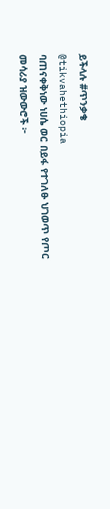ይችላሉ #ጥንቃቄ
@tikvahethiopia
ባጠናቀቅነው ነሀሴ ወር በይፋ የተገለፁ ህገወጥ የጦር መሳሪያ ዝውውሮች ፦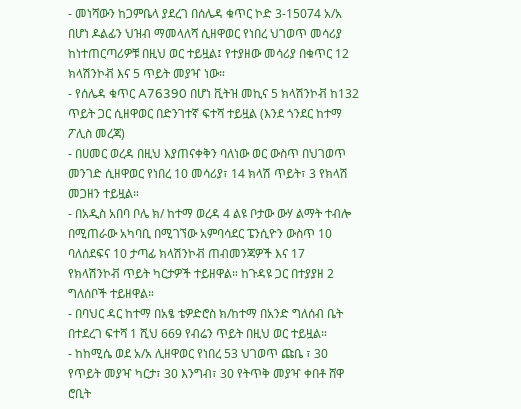- መነሻውን ከጋምቤላ ያደረገ በሰሌዳ ቁጥር ኮድ 3-15074 አ/አ በሆነ ዶልፊን ህዝብ ማመላለሻ ሲዘዋወር የነበረ ህገወጥ መሳሪያ ከነተጠርጣሪዎቹ በዚህ ወር ተይዟል፤ የተያዘው መሳሪያ በቁጥር 12 ክላሽንኮቭ እና 5 ጥይት መያዣ ነው።
- የሰሌዳ ቁጥር A76390 በሆነ ቪትዝ መኪና 5 ክላሽንኮቭ ከ132 ጥይት ጋር ሲዘዋወር በድንገተኛ ፍተሻ ተይዟል (እንደ ጎንደር ከተማ ፖሊስ መረጃ)
- በሀመር ወረዳ በዚህ እያጠናቀቅን ባለነው ወር ውስጥ በህገወጥ መንገድ ሲዘዋወር የነበረ 10 መሳሪያ፣ 14 ክላሽ ጥይት፣ 3 የክላሽ መጋዘን ተይዟል።
- በአዲስ አበባ ቦሌ ክ/ ከተማ ወረዳ 4 ልዩ ቦታው ውሃ ልማት ተብሎ በሚጠራው አካባቢ በሚገኘው አምባሳደር ፔንሲዮን ውስጥ 10 ባለሰደፍና 10 ታጣፊ ክላሽንኮቭ ጠብመንጃዎች እና 17 የክላሽንኮቭ ጥይት ካርታዎች ተይዘዋል። ከጉዳዩ ጋር በተያያዘ 2 ግለሰቦች ተይዘዋል።
- በባህር ዳር ከተማ በአፄ ቴዎድሮስ ክ/ከተማ በአንድ ግለሰብ ቤት በተደረገ ፍተሻ 1 ሺህ 669 የብሬን ጥይት በዚህ ወር ተይዟል።
- ከከሚሴ ወደ አ/አ ሊዘዋወር የነበረ 53 ህገወጥ ጩቤ ፣ 30 የጥይት መያዣ ካርታ፣ 30 እንግብ፣ 30 የትጥቅ መያዣ ቀበቶ ሸዋ ሮቢት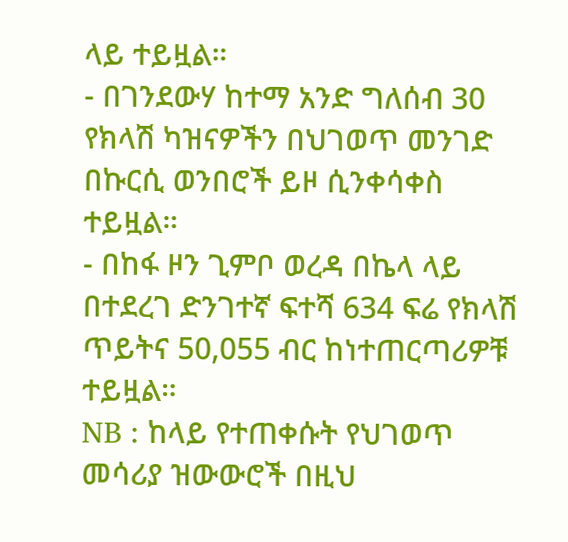ላይ ተይዟል።
- በገንደውሃ ከተማ አንድ ግለሰብ 30 የክላሽ ካዝናዎችን በህገወጥ መንገድ በኩርሲ ወንበሮች ይዞ ሲንቀሳቀስ ተይዟል።
- በከፋ ዞን ጊምቦ ወረዳ በኬላ ላይ በተደረገ ድንገተኛ ፍተሻ 634 ፍሬ የክላሽ ጥይትና 50,055 ብር ከነተጠርጣሪዎቹ ተይዟል።
NB : ከላይ የተጠቀሱት የህገወጥ መሳሪያ ዝውውሮች በዚህ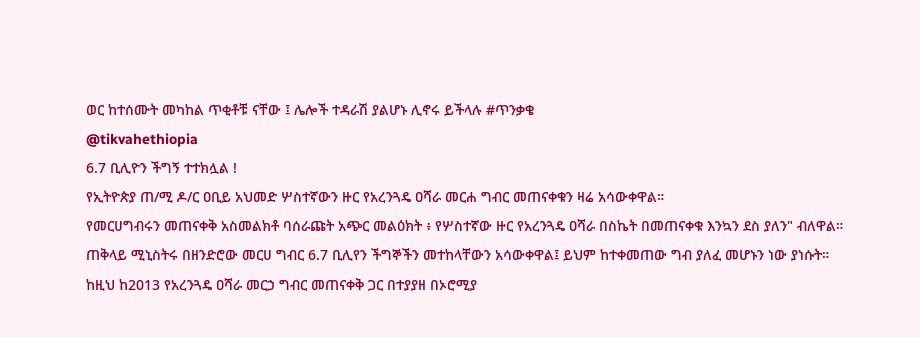ወር ከተሰሙት መካከል ጥቂቶቹ ናቸው ፤ ሌሎች ተዳራሽ ያልሆኑ ሊኖሩ ይችላሉ #ጥንቃቄ
@tikvahethiopia
6.7 ቢሊዮን ችግኝ ተተክሏል !
የኢትዮጵያ ጠ/ሚ ዶ/ር ዐቢይ አህመድ ሦስተኛውን ዙር የአረንጓዴ ዐሻራ መርሐ ግብር መጠናቀቁን ዛሬ አሳውቀዋል።
የመርሀግብሩን መጠናቀቅ አስመልክቶ ባሰራጩት አጭር መልዕክት ፥ የሦስተኛው ዙር የአረንጓዴ ዐሻራ በስኬት በመጠናቀቁ እንኳን ደስ ያለን" ብለዋል።
ጠቅላይ ሚኒስትሩ በዘንድሮው መርሀ ግብር 6.7 ቢሊየን ችግኞችን መተከላቸውን አሳውቀዋል፤ ይህም ከተቀመጠው ግብ ያለፈ መሆኑን ነው ያነሱት።
ከዚህ ከ2013 የአረንጓዴ ዐሻራ መርኃ ግብር መጠናቀቅ ጋር በተያያዘ በኦሮሚያ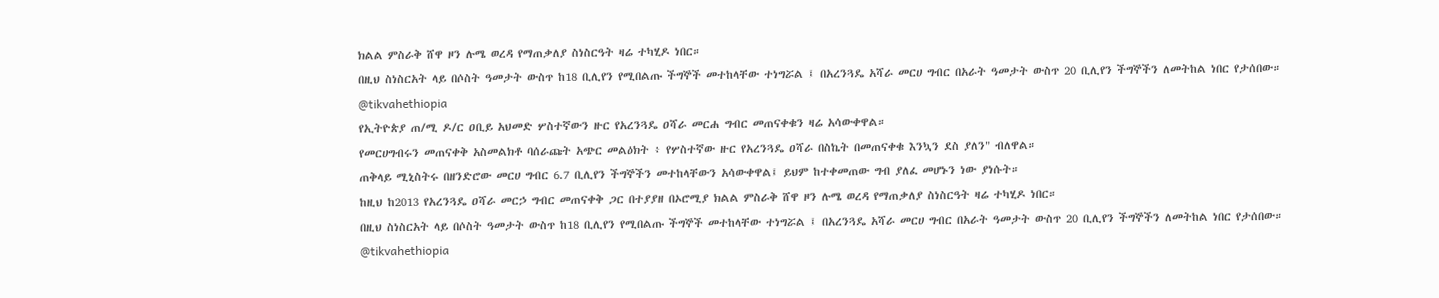ክልል ምስራቅ ሸዋ ዞን ሉሜ ወረዳ የማጠቃለያ ስነስርዓት ዛሬ ተካሂዶ ነበር።
በዚህ ስነስርአት ላይ በሶስት ዓመታት ውስጥ ከ18 ቢሊየን የሚበልጡ ችግኞች መተከላቸው ተነግሯል ፤ በአረንጓዴ አሻራ መርሀ ግብር በአራት ዓመታት ውስጥ 20 ቢሊየን ችግኞችን ለመትከል ነበር የታሰበው።
@tikvahethiopia
የኢትዮጵያ ጠ/ሚ ዶ/ር ዐቢይ አህመድ ሦስተኛውን ዙር የአረንጓዴ ዐሻራ መርሐ ግብር መጠናቀቁን ዛሬ አሳውቀዋል።
የመርሀግብሩን መጠናቀቅ አስመልክቶ ባሰራጩት አጭር መልዕክት ፥ የሦስተኛው ዙር የአረንጓዴ ዐሻራ በስኬት በመጠናቀቁ እንኳን ደስ ያለን" ብለዋል።
ጠቅላይ ሚኒስትሩ በዘንድሮው መርሀ ግብር 6.7 ቢሊየን ችግኞችን መተከላቸውን አሳውቀዋል፤ ይህም ከተቀመጠው ግብ ያለፈ መሆኑን ነው ያነሱት።
ከዚህ ከ2013 የአረንጓዴ ዐሻራ መርኃ ግብር መጠናቀቅ ጋር በተያያዘ በኦሮሚያ ክልል ምስራቅ ሸዋ ዞን ሉሜ ወረዳ የማጠቃለያ ስነስርዓት ዛሬ ተካሂዶ ነበር።
በዚህ ስነስርአት ላይ በሶስት ዓመታት ውስጥ ከ18 ቢሊየን የሚበልጡ ችግኞች መተከላቸው ተነግሯል ፤ በአረንጓዴ አሻራ መርሀ ግብር በአራት ዓመታት ውስጥ 20 ቢሊየን ችግኞችን ለመትከል ነበር የታሰበው።
@tikvahethiopia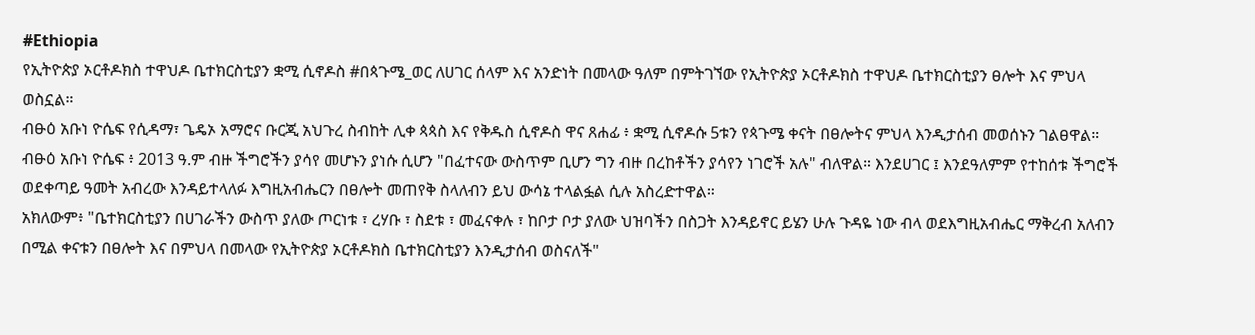#Ethiopia
የኢትዮጵያ ኦርቶዶክስ ተዋህዶ ቤተክርስቲያን ቋሚ ሲኖዶስ #በጳጉሜ_ወር ለሀገር ሰላም እና አንድነት በመላው ዓለም በምትገኘው የኢትዮጵያ ኦርቶዶክስ ተዋህዶ ቤተክርስቲያን ፀሎት እና ምህላ ወስኗል።
ብፁዕ አቡነ ዮሴፍ የሲዳማ፣ ጌዴኦ አማሮና ቡርጂ አህጉረ ስብከት ሊቀ ጳጳስ እና የቅዱስ ሲኖዶስ ዋና ጸሐፊ ፥ ቋሚ ሲኖዶሱ 5ቱን የጳጉሜ ቀናት በፀሎትና ምህላ እንዲታሰብ መወሰኑን ገልፀዋል።
ብፁዕ አቡነ ዮሴፍ ፥ 2013 ዓ.ም ብዙ ችግሮችን ያሳየ መሆኑን ያነሱ ሲሆን "በፈተናው ውስጥም ቢሆን ግን ብዙ በረከቶችን ያሳየን ነገሮች አሉ" ብለዋል። እንደሀገር ፤ እንደዓለምም የተከሰቱ ችግሮች ወደቀጣይ ዓመት አብረው እንዳይተላለፉ እግዚአብሔርን በፀሎት መጠየቅ ስላለብን ይህ ውሳኔ ተላልፏል ሲሉ አስረድተዋል።
አክለውም፥ "ቤተክርስቲያን በሀገራችን ውስጥ ያለው ጦርነቱ ፣ ረሃቡ ፣ ስደቱ ፣ መፈናቀሉ ፣ ከቦታ ቦታ ያለው ህዝባችን በስጋት እንዳይኖር ይሄን ሁሉ ጉዳዬ ነው ብላ ወደእግዚአብሔር ማቅረብ አለብን በሚል ቀናቱን በፀሎት እና በምህላ በመላው የኢትዮጵያ ኦርቶዶክስ ቤተክርስቲያን እንዲታሰብ ወስናለች"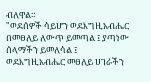ብለዋል።
"ወደሰዎች ሳይሆን ወደእግዚአብሔር በመፀለይ ለውጥ ይመጣል ፤ ያጣነው ሰላማችን ይመለሳል ፤ ወደእግዚአብሔር መፀለይ ሀገራችን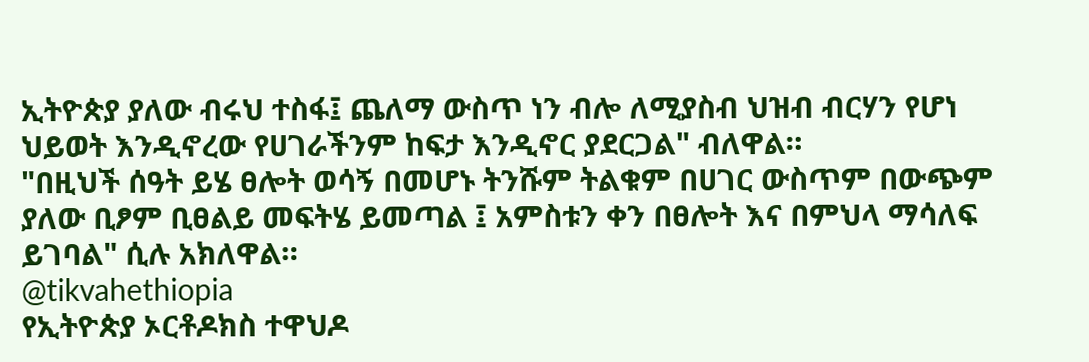ኢትዮጵያ ያለው ብሩህ ተስፋ፤ ጨለማ ውስጥ ነን ብሎ ለሚያስብ ህዝብ ብርሃን የሆነ ህይወት እንዲኖረው የሀገራችንም ከፍታ እንዲኖር ያደርጋል" ብለዋል።
"በዚህች ሰዓት ይሄ ፀሎት ወሳኝ በመሆኑ ትንሹም ትልቁም በሀገር ውስጥም በውጭም ያለው ቢፆም ቢፀልይ መፍትሄ ይመጣል ፤ አምስቱን ቀን በፀሎት እና በምህላ ማሳለፍ ይገባል" ሲሉ አክለዋል።
@tikvahethiopia
የኢትዮጵያ ኦርቶዶክስ ተዋህዶ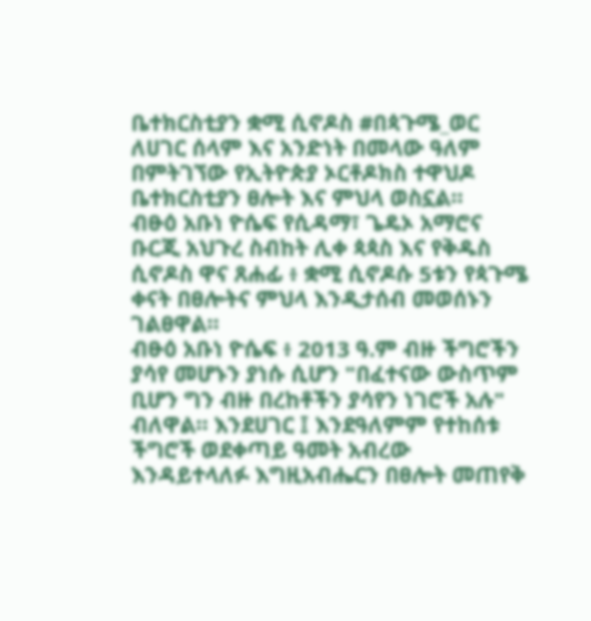ቤተክርስቲያን ቋሚ ሲኖዶስ #በጳጉሜ_ወር ለሀገር ሰላም እና አንድነት በመላው ዓለም በምትገኘው የኢትዮጵያ ኦርቶዶክስ ተዋህዶ ቤተክርስቲያን ፀሎት እና ምህላ ወስኗል።
ብፁዕ አቡነ ዮሴፍ የሲዳማ፣ ጌዴኦ አማሮና ቡርጂ አህጉረ ስብከት ሊቀ ጳጳስ እና የቅዱስ ሲኖዶስ ዋና ጸሐፊ ፥ ቋሚ ሲኖዶሱ 5ቱን የጳጉሜ ቀናት በፀሎትና ምህላ እንዲታሰብ መወሰኑን ገልፀዋል።
ብፁዕ አቡነ ዮሴፍ ፥ 2013 ዓ.ም ብዙ ችግሮችን ያሳየ መሆኑን ያነሱ ሲሆን "በፈተናው ውስጥም ቢሆን ግን ብዙ በረከቶችን ያሳየን ነገሮች አሉ" ብለዋል። እንደሀገር ፤ እንደዓለምም የተከሰቱ ችግሮች ወደቀጣይ ዓመት አብረው እንዳይተላለፉ እግዚአብሔርን በፀሎት መጠየቅ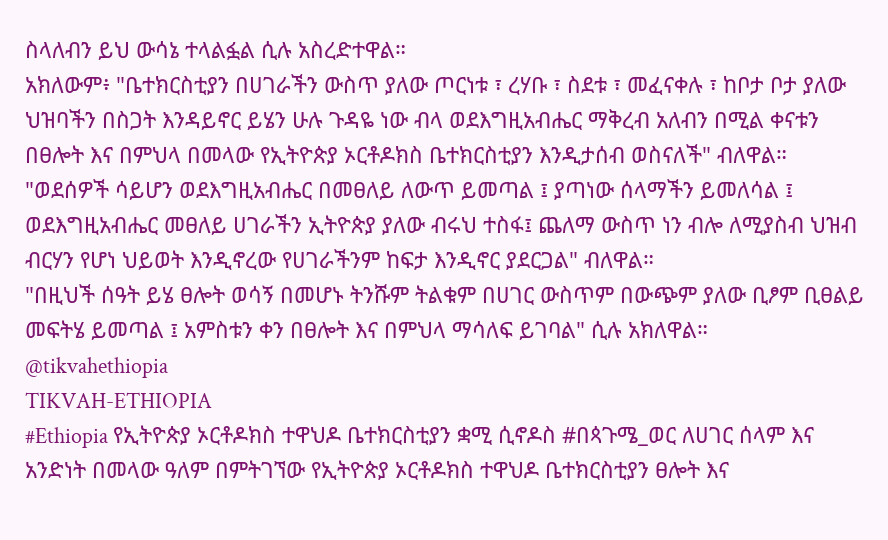ስላለብን ይህ ውሳኔ ተላልፏል ሲሉ አስረድተዋል።
አክለውም፥ "ቤተክርስቲያን በሀገራችን ውስጥ ያለው ጦርነቱ ፣ ረሃቡ ፣ ስደቱ ፣ መፈናቀሉ ፣ ከቦታ ቦታ ያለው ህዝባችን በስጋት እንዳይኖር ይሄን ሁሉ ጉዳዬ ነው ብላ ወደእግዚአብሔር ማቅረብ አለብን በሚል ቀናቱን በፀሎት እና በምህላ በመላው የኢትዮጵያ ኦርቶዶክስ ቤተክርስቲያን እንዲታሰብ ወስናለች" ብለዋል።
"ወደሰዎች ሳይሆን ወደእግዚአብሔር በመፀለይ ለውጥ ይመጣል ፤ ያጣነው ሰላማችን ይመለሳል ፤ ወደእግዚአብሔር መፀለይ ሀገራችን ኢትዮጵያ ያለው ብሩህ ተስፋ፤ ጨለማ ውስጥ ነን ብሎ ለሚያስብ ህዝብ ብርሃን የሆነ ህይወት እንዲኖረው የሀገራችንም ከፍታ እንዲኖር ያደርጋል" ብለዋል።
"በዚህች ሰዓት ይሄ ፀሎት ወሳኝ በመሆኑ ትንሹም ትልቁም በሀገር ውስጥም በውጭም ያለው ቢፆም ቢፀልይ መፍትሄ ይመጣል ፤ አምስቱን ቀን በፀሎት እና በምህላ ማሳለፍ ይገባል" ሲሉ አክለዋል።
@tikvahethiopia
TIKVAH-ETHIOPIA
#Ethiopia የኢትዮጵያ ኦርቶዶክስ ተዋህዶ ቤተክርስቲያን ቋሚ ሲኖዶስ #በጳጉሜ_ወር ለሀገር ሰላም እና አንድነት በመላው ዓለም በምትገኘው የኢትዮጵያ ኦርቶዶክስ ተዋህዶ ቤተክርስቲያን ፀሎት እና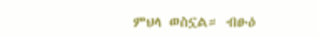ምህላ ወስኗል። ብፁዕ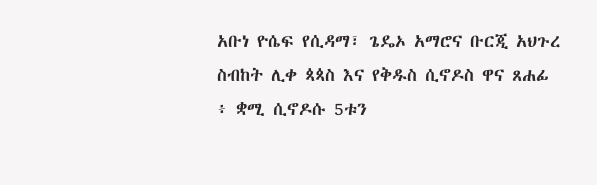አቡነ ዮሴፍ የሲዳማ፣ ጌዴኦ አማሮና ቡርጂ አህጉረ ስብከት ሊቀ ጳጳስ እና የቅዱስ ሲኖዶስ ዋና ጸሐፊ ፥ ቋሚ ሲኖዶሱ 5ቱን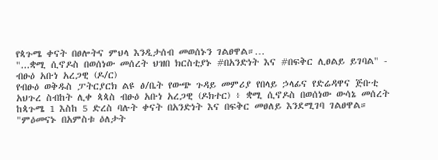የጳጉሜ ቀናት በፀሎትና ምህላ እንዲታሰብ መወሰኑን ገልፀዋል።…
"...ቋሚ ሲኖዶስ በወሰነው መሰረት ህዝበ ክርስቲያኑ #በአንድነት እና #በፍቅር ሊፀልይ ይገባል" - ብፁዕ አቡነ አረጋዊ (ዶ/ር)
የብፁዕ ወቅዱስ ፓትርያርክ ልዩ ፅ/ቤት የውጭ ጉዳይ መምሪያ የበላይ ኃላፊና የድሬዳዋና ጅቡቲ አህጉረ ስብከት ሊቀ ጳጳስ ብፁዕ አቡነ አረጋዊ (ዶክተር) ፥ ቋሚ ሲኖዶስ በወሰነው ውሳኔ መሰረት ከጳጉሜ 1 እስከ 5 ድረስ ባሉት ቀናት በአንድነት እና በፍቅር መፀለይ እንደሚገባ ገልፀዋል።
"ምዕመናኑ በአምስቱ ዕለታት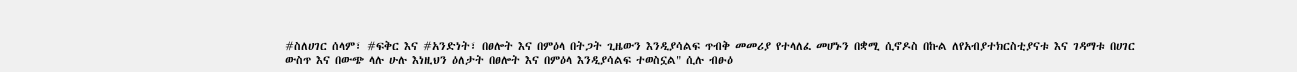#ስለሀገር ሰላም፣ #ፍቅር እና #አንድነት፣ በፀሎት እና በምዕላ በትጋት ጊዜውን እንዲያሳልፍ ጥብቅ መመሪያ የተላለፈ መሆኑን በቋሚ ሲኖዶስ በኩል ለየአብያተክርስቲያናቱ እና ገዳማቱ በሀገር ውስጥ እና በውጭ ላሉ ሁሉ እነዚህን ዕለታት በፀሎት እና በምዕላ እንዲያሳልፍ ተወስኗል" ሲሉ ብፁዕ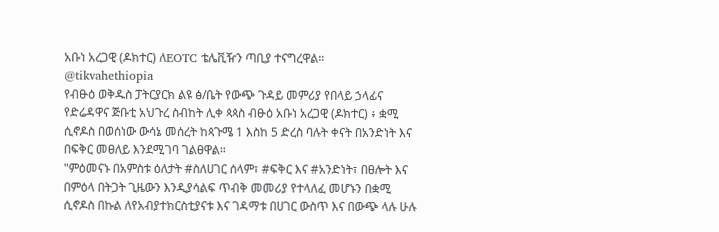አቡነ አረጋዊ (ዶክተር) ለEOTC ቴሌቪዥን ጣቢያ ተናግረዋል።
@tikvahethiopia
የብፁዕ ወቅዱስ ፓትርያርክ ልዩ ፅ/ቤት የውጭ ጉዳይ መምሪያ የበላይ ኃላፊና የድሬዳዋና ጅቡቲ አህጉረ ስብከት ሊቀ ጳጳስ ብፁዕ አቡነ አረጋዊ (ዶክተር) ፥ ቋሚ ሲኖዶስ በወሰነው ውሳኔ መሰረት ከጳጉሜ 1 እስከ 5 ድረስ ባሉት ቀናት በአንድነት እና በፍቅር መፀለይ እንደሚገባ ገልፀዋል።
"ምዕመናኑ በአምስቱ ዕለታት #ስለሀገር ሰላም፣ #ፍቅር እና #አንድነት፣ በፀሎት እና በምዕላ በትጋት ጊዜውን እንዲያሳልፍ ጥብቅ መመሪያ የተላለፈ መሆኑን በቋሚ ሲኖዶስ በኩል ለየአብያተክርስቲያናቱ እና ገዳማቱ በሀገር ውስጥ እና በውጭ ላሉ ሁሉ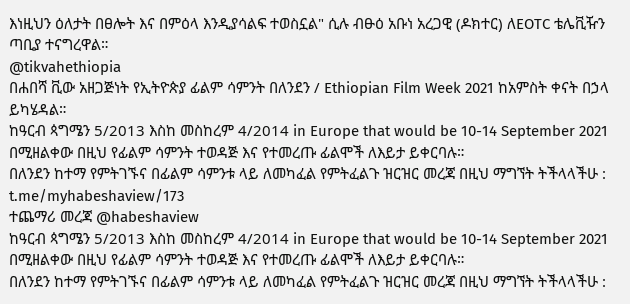እነዚህን ዕለታት በፀሎት እና በምዕላ እንዲያሳልፍ ተወስኗል" ሲሉ ብፁዕ አቡነ አረጋዊ (ዶክተር) ለEOTC ቴሌቪዥን ጣቢያ ተናግረዋል።
@tikvahethiopia
በሐበሻ ቪው አዘጋጅነት የኢትዮጵያ ፊልም ሳምንት በለንደን / Ethiopian Film Week 2021 ከአምስት ቀናት በኃላ ይካሄዳል።
ከዓርብ ጳግሜን 5/2013 እስከ መስከረም 4/2014 in Europe that would be 10-14 September 2021 በሚዘልቀው በዚህ የፊልም ሳምንት ተወዳጅ እና የተመረጡ ፊልሞች ለእይታ ይቀርባሉ።
በለንደን ከተማ የምትገኙና በፊልም ሳምንቱ ላይ ለመካፈል የምትፈልጉ ዝርዝር መረጃ በዚህ ማግኘት ትችላላችሁ : t.me/myhabeshaview/173
ተጨማሪ መረጃ @habeshaview
ከዓርብ ጳግሜን 5/2013 እስከ መስከረም 4/2014 in Europe that would be 10-14 September 2021 በሚዘልቀው በዚህ የፊልም ሳምንት ተወዳጅ እና የተመረጡ ፊልሞች ለእይታ ይቀርባሉ።
በለንደን ከተማ የምትገኙና በፊልም ሳምንቱ ላይ ለመካፈል የምትፈልጉ ዝርዝር መረጃ በዚህ ማግኘት ትችላላችሁ :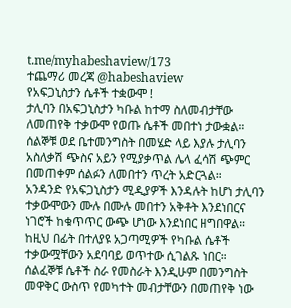t.me/myhabeshaview/173
ተጨማሪ መረጃ @habeshaview
የአፍጋኒስታን ሴቶች ተቋውሞ !
ታሊባን በአፍጋኒስታን ካቡል ከተማ ስለመብታቸው ለመጠየቅ ተቃውሞ የወጡ ሴቶች መበተነ ታውቋል።
ሰልኞቹ ወደ ቤተመንግስት በመሄድ ላይ እያሉ ታሊባን አስለቃሽ ጭስና አይን የሚያቃጥል ሌላ ፈሳሽ ጭምር በመጠቀም ሰልፉን ለመበተን ጥረት አድርጓል።
አንዳንድ የአፍጋኒስታን ሚዲያዎች እንዳሉት ከሆነ ታሊባን ተቃውሞውን ሙሉ በሙሉ መበተን አቅቶት እንደነበርና ነገሮች ከቁጥጥር ውጭ ሆነው እንደነበር ዘግበዋል።
ከዚህ በፊት በተለያዩ አጋጣሚዎች የካቡል ሴቶች ተቃውሟቸውን አደባባይ ወጥተው ሲገልጹ ነበር።
ሰልፈኞቹ ሴቶች ስራ የመስራት እንዲሁም በመንግስት መዋቅር ውስጥ የመካተት መብታቸውን በመጠየቅ ነው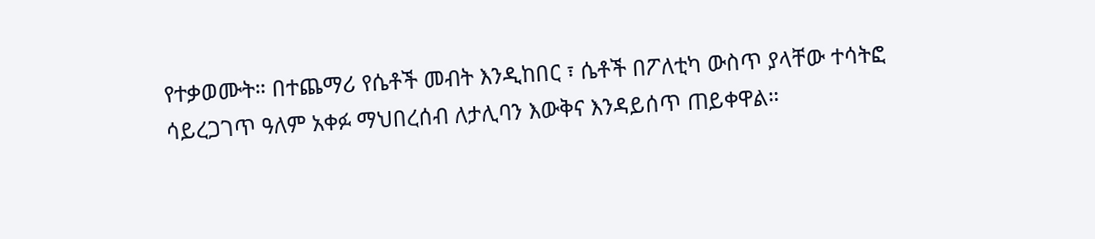የተቃወሙት። በተጨማሪ የሴቶች መብት እንዲከበር ፣ ሴቶች በፖለቲካ ውስጥ ያላቸው ተሳትፎ ሳይረጋገጥ ዓለም አቀፉ ማህበረሰብ ለታሊባን እውቅና እንዳይሰጥ ጠይቀዋል።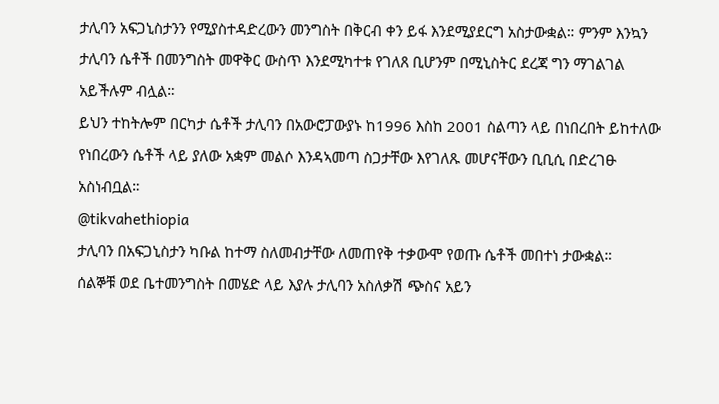ታሊባን አፍጋኒስታንን የሚያስተዳድረውን መንግስት በቅርብ ቀን ይፋ እንደሚያደርግ አስታውቋል። ምንም እንኳን ታሊባን ሴቶች በመንግስት መዋቅር ውስጥ እንደሚካተቱ የገለጸ ቢሆንም በሚኒስትር ደረጃ ግን ማገልገል አይችሉም ብሏል።
ይህን ተከትሎም በርካታ ሴቶች ታሊባን በአውሮፓውያኑ ከ1996 እስከ 2001 ስልጣን ላይ በነበረበት ይከተለው የነበረውን ሴቶች ላይ ያለው አቋም መልሶ እንዳኣመጣ ስጋታቸው እየገለጹ መሆናቸውን ቢቢሲ በድረገፁ አስነብቧል።
@tikvahethiopia
ታሊባን በአፍጋኒስታን ካቡል ከተማ ስለመብታቸው ለመጠየቅ ተቃውሞ የወጡ ሴቶች መበተነ ታውቋል።
ሰልኞቹ ወደ ቤተመንግስት በመሄድ ላይ እያሉ ታሊባን አስለቃሽ ጭስና አይን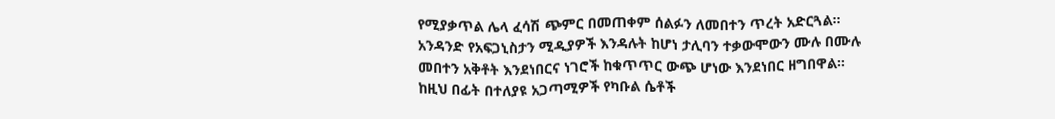የሚያቃጥል ሌላ ፈሳሽ ጭምር በመጠቀም ሰልፉን ለመበተን ጥረት አድርጓል።
አንዳንድ የአፍጋኒስታን ሚዲያዎች እንዳሉት ከሆነ ታሊባን ተቃውሞውን ሙሉ በሙሉ መበተን አቅቶት እንደነበርና ነገሮች ከቁጥጥር ውጭ ሆነው እንደነበር ዘግበዋል።
ከዚህ በፊት በተለያዩ አጋጣሚዎች የካቡል ሴቶች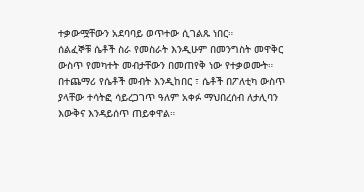ተቃውሟቸውን አደባባይ ወጥተው ሲገልጹ ነበር።
ሰልፈኞቹ ሴቶች ስራ የመስራት እንዲሁም በመንግስት መዋቅር ውስጥ የመካተት መብታቸውን በመጠየቅ ነው የተቃወሙት። በተጨማሪ የሴቶች መብት እንዲከበር ፣ ሴቶች በፖለቲካ ውስጥ ያላቸው ተሳትፎ ሳይረጋገጥ ዓለም አቀፉ ማህበረሰብ ለታሊባን እውቅና እንዳይሰጥ ጠይቀዋል።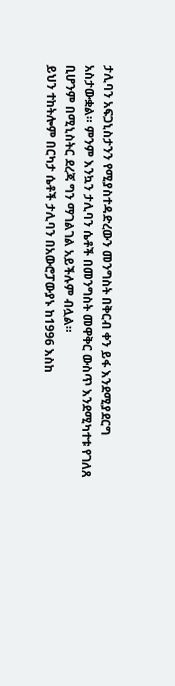ታሊባን አፍጋኒስታንን የሚያስተዳድረውን መንግስት በቅርብ ቀን ይፋ እንደሚያደርግ አስታውቋል። ምንም እንኳን ታሊባን ሴቶች በመንግስት መዋቅር ውስጥ እንደሚካተቱ የገለጸ ቢሆንም በሚኒስትር ደረጃ ግን ማገልገል አይችሉም ብሏል።
ይህን ተከትሎም በርካታ ሴቶች ታሊባን በአውሮፓውያኑ ከ1996 እስከ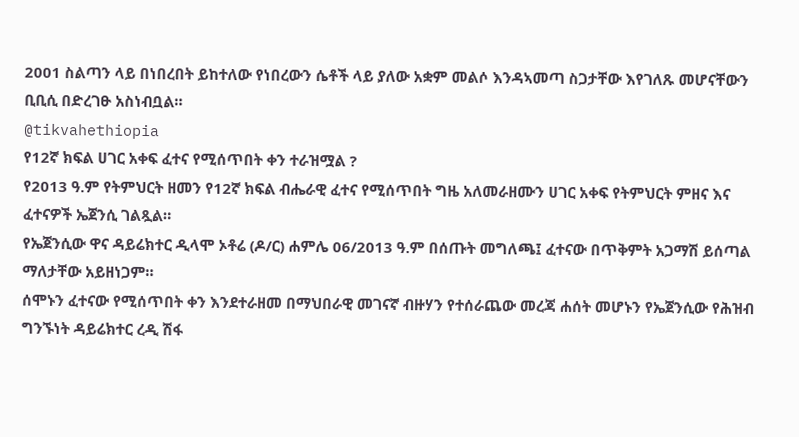2001 ስልጣን ላይ በነበረበት ይከተለው የነበረውን ሴቶች ላይ ያለው አቋም መልሶ እንዳኣመጣ ስጋታቸው እየገለጹ መሆናቸውን ቢቢሲ በድረገፁ አስነብቧል።
@tikvahethiopia
የ12ኛ ክፍል ሀገር አቀፍ ፈተና የሚሰጥበት ቀን ተራዝሟል ?
የ2013 ዓ.ም የትምህርት ዘመን የ12ኛ ክፍል ብሔራዊ ፈተና የሚሰጥበት ግዜ አለመራዘሙን ሀገር አቀፍ የትምህርት ምዘና እና ፈተናዎች ኤጀንሲ ገልጿል።
የኤጀንሲው ዋና ዳይሬክተር ዲላሞ ኦቶሬ (ዶ/ር) ሐምሌ 06/2013 ዓ.ም በሰጡት መግለጫ፤ ፈተናው በጥቅምት አጋማሽ ይሰጣል ማለታቸው አይዘነጋም።
ሰሞኑን ፈተናው የሚሰጥበት ቀን እንደተራዘመ በማህበራዊ መገናኛ ብዙሃን የተሰራጨው መረጃ ሐሰት መሆኑን የኤጀንሲው የሕዝብ ግንኙነት ዳይሬክተር ረዲ ሽፋ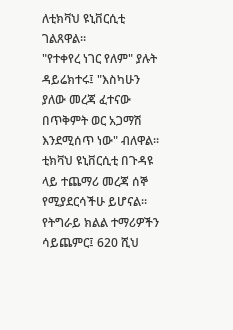ለቲክቫህ ዩኒቨርሲቲ ገልጸዋል።
"የተቀየረ ነገር የለም" ያሉት ዳይሬክተሩ፤ "እስካሁን ያለው መረጃ ፈተናው በጥቅምት ወር አጋማሽ እንደሚሰጥ ነው" ብለዋል።
ቲክቫህ ዩኒቨርሲቲ በጉዳዩ ላይ ተጨማሪ መረጃ ሰኞ የሚያደርሳችሁ ይሆናል።
የትግራይ ክልል ተማሪዎችን ሳይጨምር፤ 620 ሺህ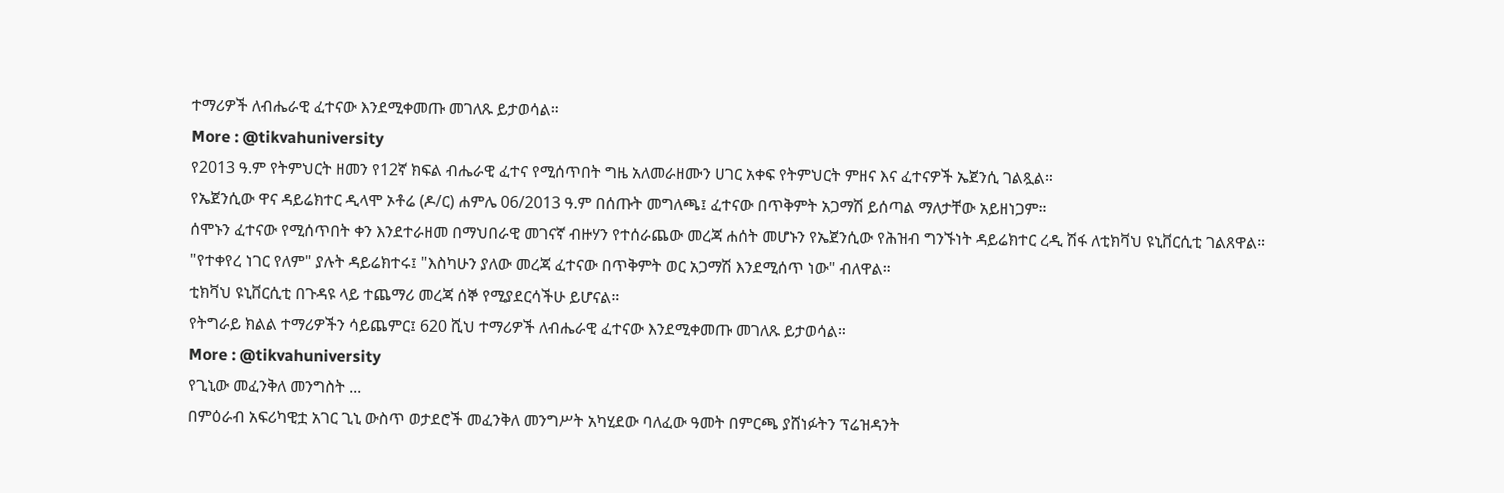ተማሪዎች ለብሔራዊ ፈተናው እንደሚቀመጡ መገለጹ ይታወሳል።
More : @tikvahuniversity
የ2013 ዓ.ም የትምህርት ዘመን የ12ኛ ክፍል ብሔራዊ ፈተና የሚሰጥበት ግዜ አለመራዘሙን ሀገር አቀፍ የትምህርት ምዘና እና ፈተናዎች ኤጀንሲ ገልጿል።
የኤጀንሲው ዋና ዳይሬክተር ዲላሞ ኦቶሬ (ዶ/ር) ሐምሌ 06/2013 ዓ.ም በሰጡት መግለጫ፤ ፈተናው በጥቅምት አጋማሽ ይሰጣል ማለታቸው አይዘነጋም።
ሰሞኑን ፈተናው የሚሰጥበት ቀን እንደተራዘመ በማህበራዊ መገናኛ ብዙሃን የተሰራጨው መረጃ ሐሰት መሆኑን የኤጀንሲው የሕዝብ ግንኙነት ዳይሬክተር ረዲ ሽፋ ለቲክቫህ ዩኒቨርሲቲ ገልጸዋል።
"የተቀየረ ነገር የለም" ያሉት ዳይሬክተሩ፤ "እስካሁን ያለው መረጃ ፈተናው በጥቅምት ወር አጋማሽ እንደሚሰጥ ነው" ብለዋል።
ቲክቫህ ዩኒቨርሲቲ በጉዳዩ ላይ ተጨማሪ መረጃ ሰኞ የሚያደርሳችሁ ይሆናል።
የትግራይ ክልል ተማሪዎችን ሳይጨምር፤ 620 ሺህ ተማሪዎች ለብሔራዊ ፈተናው እንደሚቀመጡ መገለጹ ይታወሳል።
More : @tikvahuniversity
የጊኒው መፈንቅለ መንግስት ...
በምዕራብ አፍሪካዊቷ አገር ጊኒ ውስጥ ወታደሮች መፈንቅለ መንግሥት አካሂደው ባለፈው ዓመት በምርጫ ያሸነፉትን ፕሬዝዳንት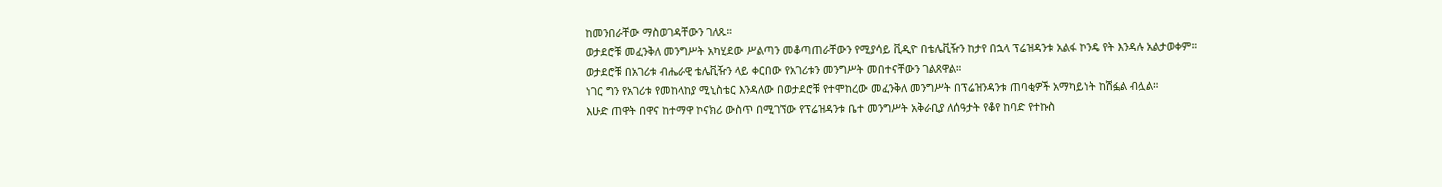ከመንበራቸው ማስወገዳቸውን ገለጹ።
ወታደሮቹ መፈንቅለ መንግሥት አካሂደው ሥልጣን መቆጣጠራቸውን የሚያሳይ ቪዲዮ በቴሌቪዥን ከታየ በኋላ ፕሬዝዳንቱ አልፋ ኮንዴ የት እንዳሉ አልታወቀም።
ወታደሮቹ በአገሪቱ ብሔራዊ ቴሌቪዥን ላይ ቀርበው የአገሪቱን መንግሥት መበተናቸውን ገልጸዋል።
ነገር ግን የአገሪቱ የመከላከያ ሚኒስቴር እንዳለው በወታደሮቹ የተሞከረው መፈንቅለ መንግሥት በፕሬዝንዳንቱ ጠባቂዎች አማካይነት ከሽፏል ብሏል።
እሁድ ጠዋት በዋና ከተማዋ ኮናክሪ ውስጥ በሚገኘው የፕሬዝዳንቱ ቤተ መንግሥት አቅራቢያ ለሰዓታት የቆየ ከባድ የተኩስ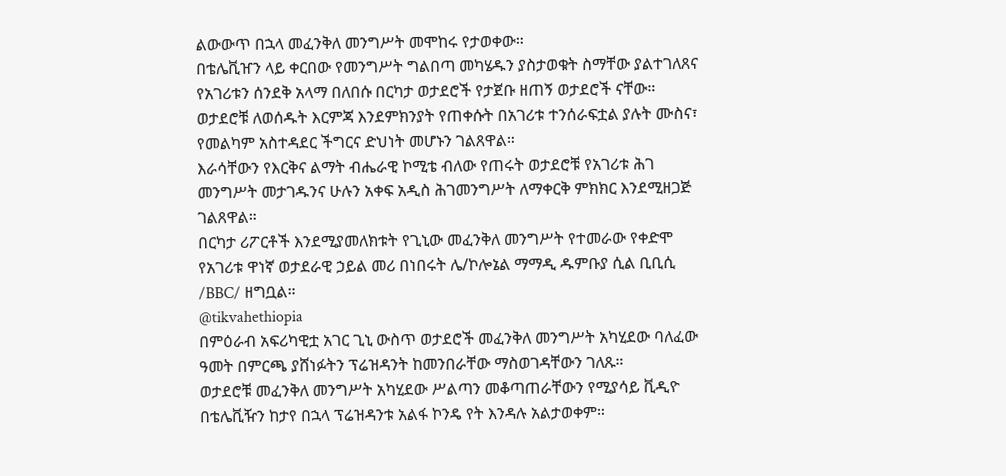ልውውጥ በኋላ መፈንቅለ መንግሥት መሞከሩ የታወቀው።
በቴሌቪዠን ላይ ቀርበው የመንግሥት ግልበጣ መካሄዱን ያስታወቁት ስማቸው ያልተገለጸና የአገሪቱን ሰንደቅ አላማ በለበሱ በርካታ ወታደሮች የታጀቡ ዘጠኝ ወታደሮች ናቸው።
ወታደሮቹ ለወሰዱት እርምጃ እንደምክንያት የጠቀሱት በአገሪቱ ተንሰራፍቷል ያሉት ሙስና፣ የመልካም አስተዳደር ችግርና ድህነት መሆኑን ገልጸዋል።
እራሳቸውን የእርቅና ልማት ብሔራዊ ኮሚቴ ብለው የጠሩት ወታደሮቹ የአገሪቱ ሕገ መንግሥት መታገዱንና ሁሉን አቀፍ አዲስ ሕገመንግሥት ለማቀርቅ ምክክር እንደሚዘጋጅ ገልጸዋል።
በርካታ ሪፖርቶች እንደሚያመለክቱት የጊኒው መፈንቅለ መንግሥት የተመራው የቀድሞ የአገሪቱ ዋነኛ ወታደራዊ ኃይል መሪ በነበሩት ሌ/ኮሎኔል ማማዲ ዱምቡያ ሲል ቢቢሲ /BBC/ ዘግቧል።
@tikvahethiopia
በምዕራብ አፍሪካዊቷ አገር ጊኒ ውስጥ ወታደሮች መፈንቅለ መንግሥት አካሂደው ባለፈው ዓመት በምርጫ ያሸነፉትን ፕሬዝዳንት ከመንበራቸው ማስወገዳቸውን ገለጹ።
ወታደሮቹ መፈንቅለ መንግሥት አካሂደው ሥልጣን መቆጣጠራቸውን የሚያሳይ ቪዲዮ በቴሌቪዥን ከታየ በኋላ ፕሬዝዳንቱ አልፋ ኮንዴ የት እንዳሉ አልታወቀም።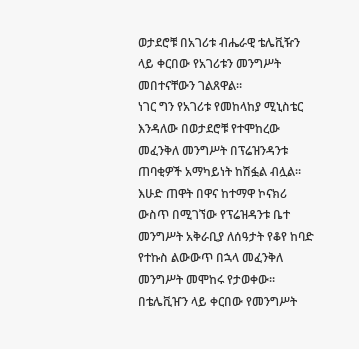ወታደሮቹ በአገሪቱ ብሔራዊ ቴሌቪዥን ላይ ቀርበው የአገሪቱን መንግሥት መበተናቸውን ገልጸዋል።
ነገር ግን የአገሪቱ የመከላከያ ሚኒስቴር እንዳለው በወታደሮቹ የተሞከረው መፈንቅለ መንግሥት በፕሬዝንዳንቱ ጠባቂዎች አማካይነት ከሽፏል ብሏል።
እሁድ ጠዋት በዋና ከተማዋ ኮናክሪ ውስጥ በሚገኘው የፕሬዝዳንቱ ቤተ መንግሥት አቅራቢያ ለሰዓታት የቆየ ከባድ የተኩስ ልውውጥ በኋላ መፈንቅለ መንግሥት መሞከሩ የታወቀው።
በቴሌቪዠን ላይ ቀርበው የመንግሥት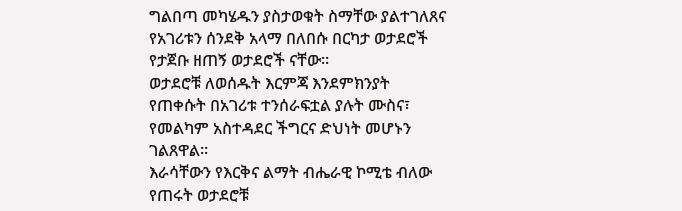ግልበጣ መካሄዱን ያስታወቁት ስማቸው ያልተገለጸና የአገሪቱን ሰንደቅ አላማ በለበሱ በርካታ ወታደሮች የታጀቡ ዘጠኝ ወታደሮች ናቸው።
ወታደሮቹ ለወሰዱት እርምጃ እንደምክንያት የጠቀሱት በአገሪቱ ተንሰራፍቷል ያሉት ሙስና፣ የመልካም አስተዳደር ችግርና ድህነት መሆኑን ገልጸዋል።
እራሳቸውን የእርቅና ልማት ብሔራዊ ኮሚቴ ብለው የጠሩት ወታደሮቹ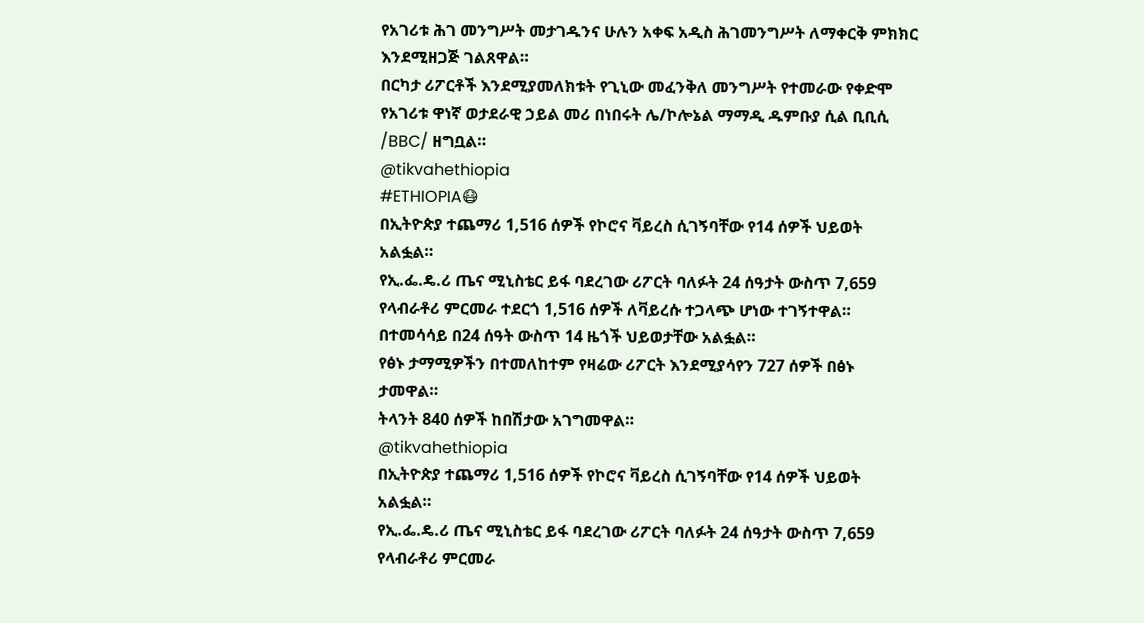የአገሪቱ ሕገ መንግሥት መታገዱንና ሁሉን አቀፍ አዲስ ሕገመንግሥት ለማቀርቅ ምክክር እንደሚዘጋጅ ገልጸዋል።
በርካታ ሪፖርቶች እንደሚያመለክቱት የጊኒው መፈንቅለ መንግሥት የተመራው የቀድሞ የአገሪቱ ዋነኛ ወታደራዊ ኃይል መሪ በነበሩት ሌ/ኮሎኔል ማማዲ ዱምቡያ ሲል ቢቢሲ /BBC/ ዘግቧል።
@tikvahethiopia
#ETHIOPIA😷
በኢትዮጵያ ተጨማሪ 1,516 ሰዎች የኮሮና ቫይረስ ሲገኝባቸው የ14 ሰዎች ህይወት አልፏል።
የኢ.ፌ.ዴ.ሪ ጤና ሚኒስቴር ይፋ ባደረገው ሪፖርት ባለፉት 24 ሰዓታት ውስጥ 7,659 የላብራቶሪ ምርመራ ተደርጎ 1,516 ሰዎች ለቫይረሱ ተጋላጭ ሆነው ተገኝተዋል። በተመሳሳይ በ24 ሰዓት ውስጥ 14 ዜጎች ህይወታቸው አልፏል።
የፅኑ ታማሚዎችን በተመለከተም የዛሬው ሪፖርት እንደሚያሳየን 727 ሰዎች በፅኑ ታመዋል።
ትላንት 840 ሰዎች ከበሽታው አገግመዋል።
@tikvahethiopia
በኢትዮጵያ ተጨማሪ 1,516 ሰዎች የኮሮና ቫይረስ ሲገኝባቸው የ14 ሰዎች ህይወት አልፏል።
የኢ.ፌ.ዴ.ሪ ጤና ሚኒስቴር ይፋ ባደረገው ሪፖርት ባለፉት 24 ሰዓታት ውስጥ 7,659 የላብራቶሪ ምርመራ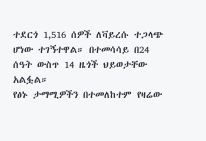ተደርጎ 1,516 ሰዎች ለቫይረሱ ተጋላጭ ሆነው ተገኝተዋል። በተመሳሳይ በ24 ሰዓት ውስጥ 14 ዜጎች ህይወታቸው አልፏል።
የፅኑ ታማሚዎችን በተመለከተም የዛሬው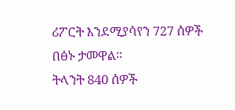ሪፖርት እንደሚያሳየን 727 ሰዎች በፅኑ ታመዋል።
ትላንት 840 ሰዎች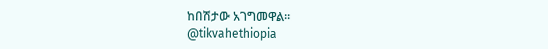ከበሽታው አገግመዋል።
@tikvahethiopia